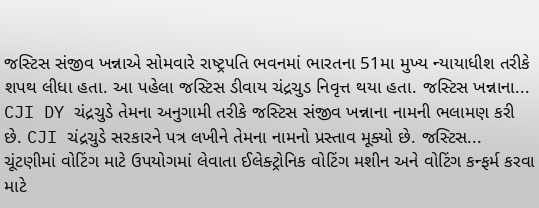જસ્ટિસ સંજીવ ખન્નાએ સોમવારે રાષ્ટ્રપતિ ભવનમાં ભારતના 51મા મુખ્ય ન્યાયાધીશ તરીકે શપથ લીધા હતા. આ પહેલા જસ્ટિસ ડીવાય ચંદ્રચુડ નિવૃત્ત થયા હતા. જસ્ટિસ ખન્નાના...
CJI DY ચંદ્રચુડે તેમના અનુગામી તરીકે જસ્ટિસ સંજીવ ખન્નાના નામની ભલામણ કરી છે. CJI ચંદ્રચુડે સરકારને પત્ર લખીને તેમના નામનો પ્રસ્તાવ મૂક્યો છે. જસ્ટિસ...
ચૂંટણીમાં વોટિંગ માટે ઉપયોગમાં લેવાતા ઈલેક્ટ્રોનિક વોટિંગ મશીન અને વોટિંગ કન્ફર્મ કરવા માટે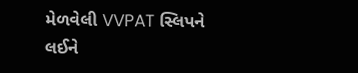મેળવેલી VVPAT સ્લિપને લઈને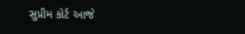સુપ્રીમ કોર્ટ આજે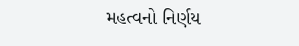મહત્વનો નિર્ણય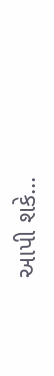આપી શકે...